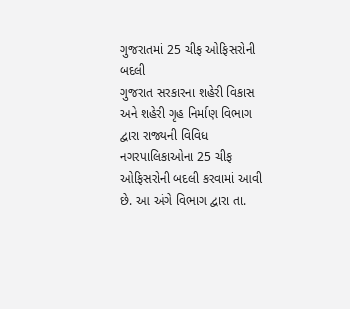ગુજરાતમાં 25 ચીફ ઓફિસરોની બદલી
ગુજરાત સરકારના શહેરી વિકાસ અને શહેરી ગૃહ નિર્માણ વિભાગ દ્વારા રાજ્યની વિવિધ નગરપાલિકાઓના 25 ચીફ ઓફિસરોની બદલી કરવામાં આવી છે. આ અંગે વિભાગ દ્વારા તા.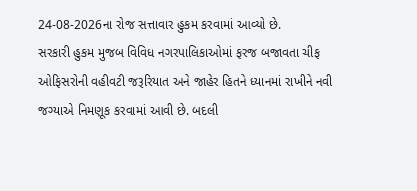24-08-2026ના રોજ સત્તાવાર હુકમ કરવામાં આવ્યો છે.
સરકારી હુકમ મુજબ વિવિધ નગરપાલિકાઓમાં ફરજ બજાવતા ચીફ ઓફિસરોની વહીવટી જરૂરિયાત અને જાહેર હિતને ધ્યાનમાં રાખીને નવી જગ્યાએ નિમણૂક કરવામાં આવી છે. બદલી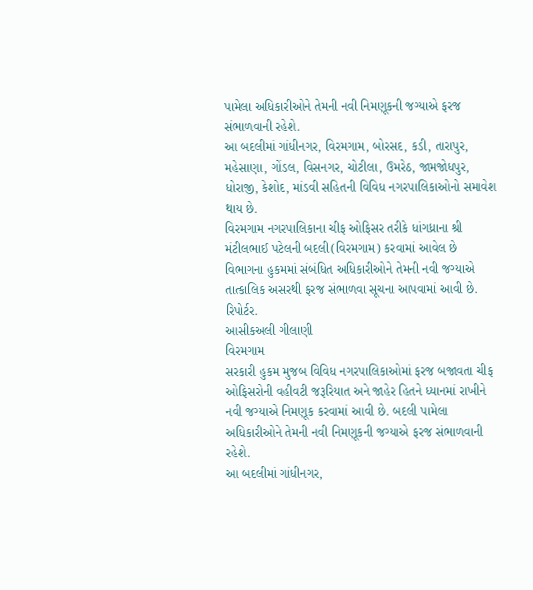પામેલા અધિકારીઓને તેમની નવી નિમણૂકની જગ્યાએ ફરજ સંભાળવાની રહેશે.
આ બદલીમાં ગાંધીનગર, વિરમગામ, બોરસદ, કડી, તારાપુર, મહેસાણા, ગોંડલ, વિસનગર, ચોટીલા, ઉમરેઠ, જામજોધપુર, ધોરાજી, કેશોદ, માંડવી સહિતની વિવિધ નગરપાલિકાઓનો સમાવેશ થાય છે.
વિરમગામ નગરપાલિકાના ચીફ ઓફિસર તરીકે ધાંગધ્રાના શ્રી મંટીલભાઈ પટેલની બદલી(વિરમગામ) કરવામાં આવેલ છે
વિભાગના હુકમમાં સંબંધિત અધિકારીઓને તેમની નવી જગ્યાએ તાત્કાલિક અસરથી ફરજ સંભાળવા સૂચના આપવામાં આવી છે.
રિપોર્ટર.
આસીકઅલી ગીલાણી
વિરમગામ
સરકારી હુકમ મુજબ વિવિધ નગરપાલિકાઓમાં ફરજ બજાવતા ચીફ ઓફિસરોની વહીવટી જરૂરિયાત અને જાહેર હિતને ધ્યાનમાં રાખીને નવી જગ્યાએ નિમણૂક કરવામાં આવી છે. બદલી પામેલા અધિકારીઓને તેમની નવી નિમણૂકની જગ્યાએ ફરજ સંભાળવાની રહેશે.
આ બદલીમાં ગાંધીનગર,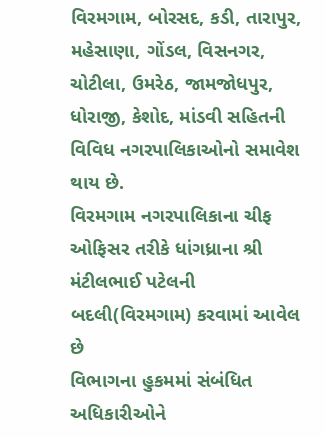વિરમગામ, બોરસદ, કડી, તારાપુર, મહેસાણા, ગોંડલ, વિસનગર, ચોટીલા, ઉમરેઠ, જામજોધપુર, ધોરાજી, કેશોદ, માંડવી સહિતની વિવિધ નગરપાલિકાઓનો સમાવેશ થાય છે.
વિરમગામ નગરપાલિકાના ચીફ ઓફિસર તરીકે ધાંગધ્રાના શ્રી મંટીલભાઈ પટેલની બદલી(વિરમગામ) કરવામાં આવેલ છે
વિભાગના હુકમમાં સંબંધિત અધિકારીઓને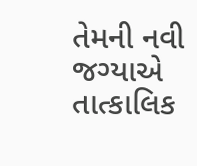તેમની નવી જગ્યાએ તાત્કાલિક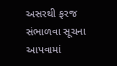અસરથી ફરજ સંભાળવા સૂચના આપવામાં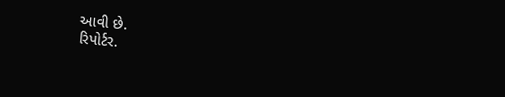આવી છે.
રિપોર્ટર.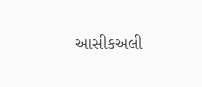આસીકઅલી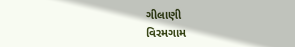ગીલાણી
વિરમગામ